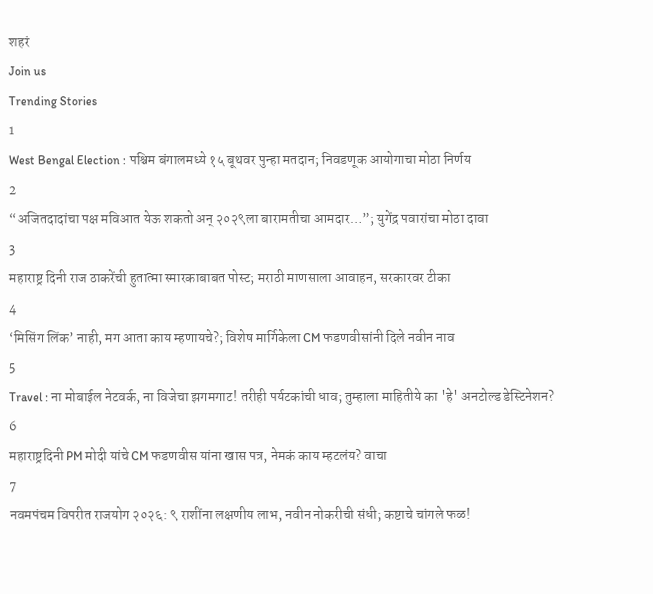शहरं
Join us
Trending Stories
1
West Bengal Election : पश्चिम बंगालमध्ये १५ बूथवर पुन्हा मतदान; निवडणूक आयोगाचा मोठा निर्णय
2
“अजितदादांचा पक्ष मविआत येऊ शकतो अन् २०२९ला बारामतीचा आमदार…”; युगेंद्र पवारांचा मोठा दावा
3
महाराष्ट्र दिनी राज ठाकरेंची हुतात्मा स्मारकाबाबत पोस्ट; मराठी माणसाला आवाहन, सरकारवर टीका
4
‘मिसिंग लिंक’ नाही, मग आता काय म्हणायचे?; विशेष मार्गिकेला CM फडणवीसांनी दिले नवीन नाव
5
Travel : ना मोबाईल नेटवर्क, ना विजेचा झगमगाट! तरीही पर्यटकांची धाव; तुम्हाला माहितीये का 'हे' अनटोल्ड डेस्टिनेशन?
6
महाराष्ट्रदिनी PM मोदी यांचे CM फडणवीस यांना खास पत्र, नेमकं काय म्हटलंय? वाचा
7
नवमपंचम विपरीत राजयोग २०२६: ९ राशींना लक्षणीय लाभ, नवीन नोकरीची संधी; कष्टाचे चांगले फळ!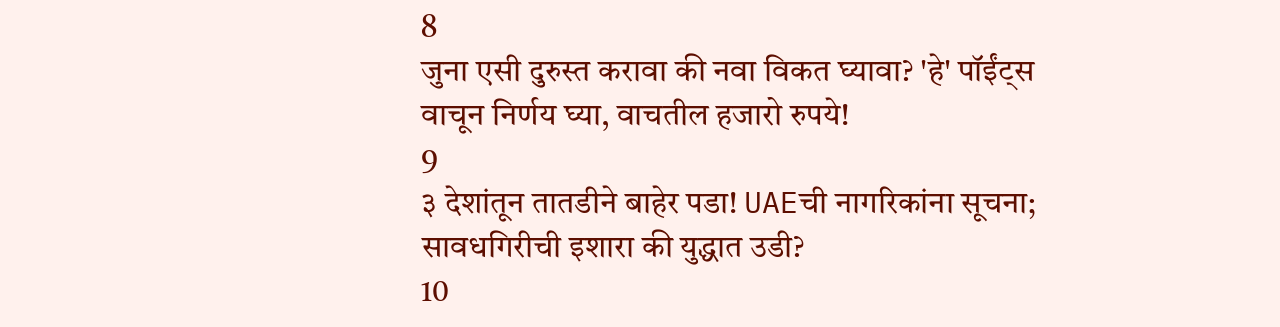8
जुना एसी दुरुस्त करावा की नवा विकत घ्यावा? 'हे' पॉईंट्स वाचून निर्णय घ्या, वाचतील हजारो रुपये!
9
३ देशांतून तातडीने बाहेर पडा! UAEची नागरिकांना सूचना; सावधगिरीची इशारा की युद्धात उडी?
10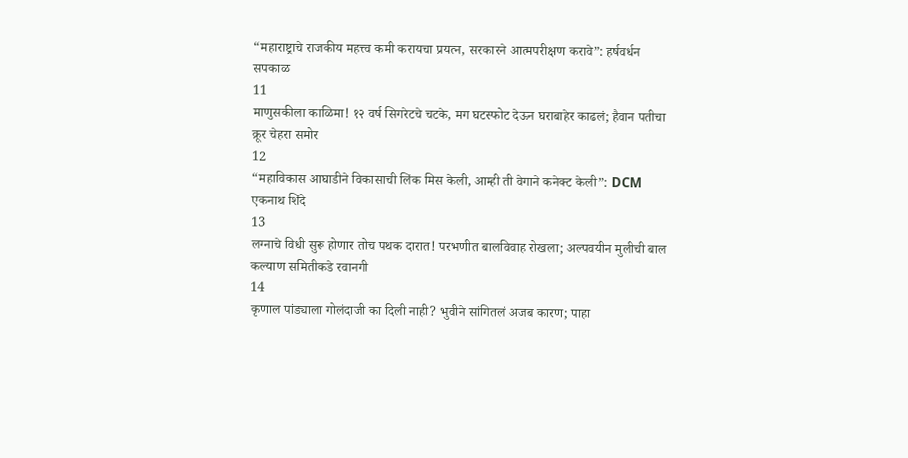“महाराष्ट्राचे राजकीय महत्त्व कमी करायचा प्रयत्न, सरकारने आत्मपरीक्षण करावे”: हर्षवर्धन सपकाळ
11
माणुसकीला काळिमा! १२ वर्ष सिगरेटचे चटके, मग घटस्फोट देऊन घराबाहेर काढलं; हैवान पतीचा क्रूर चेहरा समोर
12
“महाविकास आघाडीने विकासाची लिंक मिस केली, आम्ही ती वेगाने कनेक्ट केली”: DCM एकनाथ शिंदे
13
लग्नाचे विधी सुरू होणार तोच पथक दारात! परभणीत बालविवाह रोखला; अल्पवयीन मुलीची बाल कल्याण समितीकडे रवानगी
14
कृणाल पांड्याला गोलंदाजी का दिली नाही? भुवीने सांगितलं अजब कारण; पाहा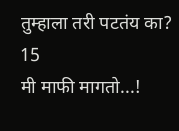तुम्हाला तरी पटतंय का?
15
मी माफी मागतो...!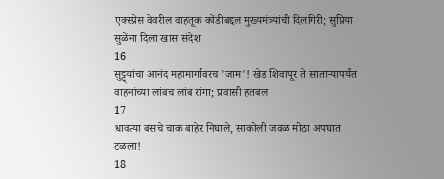एक्स्प्रेस वेवरील वाहतूक कोंडीबद्दल मुख्यमंत्र्यांची दिलगिरी; सुप्रिया सुळेंना दिला खास संदेश
16
सुट्ट्यांचा आनंद महामार्गावरच 'जाम'! खेड शिवापूर ते साताऱ्यापर्यंत वाहनांच्या लांबच लांब रांगा; प्रवासी हतबल
17
धावत्या बसचे चाक बाहेर निघाले, साकोली जवळ मोठा अपघात टळला!
18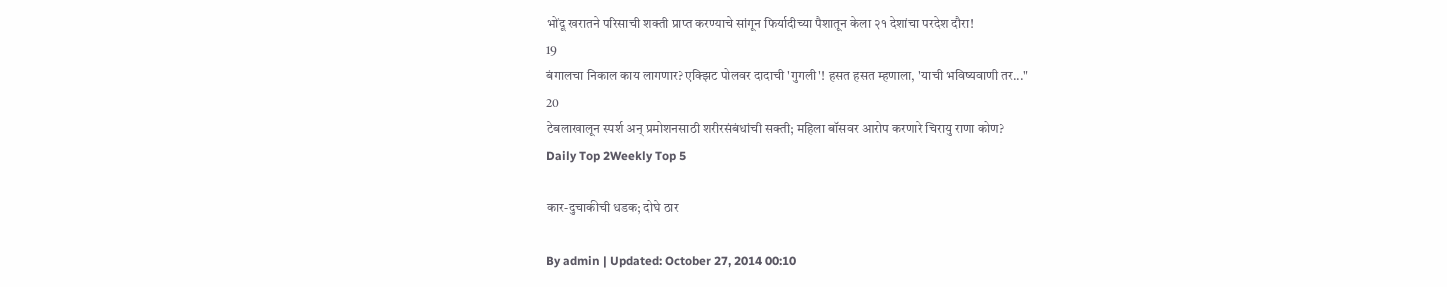भोंदू खरातने परिसाची शक्ती प्राप्त करण्याचे सांगून फिर्यादीच्या पैशातून केला २१ देशांचा परदेश दौरा!
19
बंगालचा निकाल काय लागणार? एक्झिट पोलवर दादाची 'गुगली'! हसत हसत म्हणाला, 'याची भविष्यवाणी तर..."
20
टेबलाखालून स्पर्श अन् प्रमोशनसाठी शरीरसंबंधांची सक्ती; महिला बॉसवर आरोप करणारे चिरायु राणा कोण?
Daily Top 2Weekly Top 5

कार-दुचाकीची धडक; दोघे ठार

By admin | Updated: October 27, 2014 00:10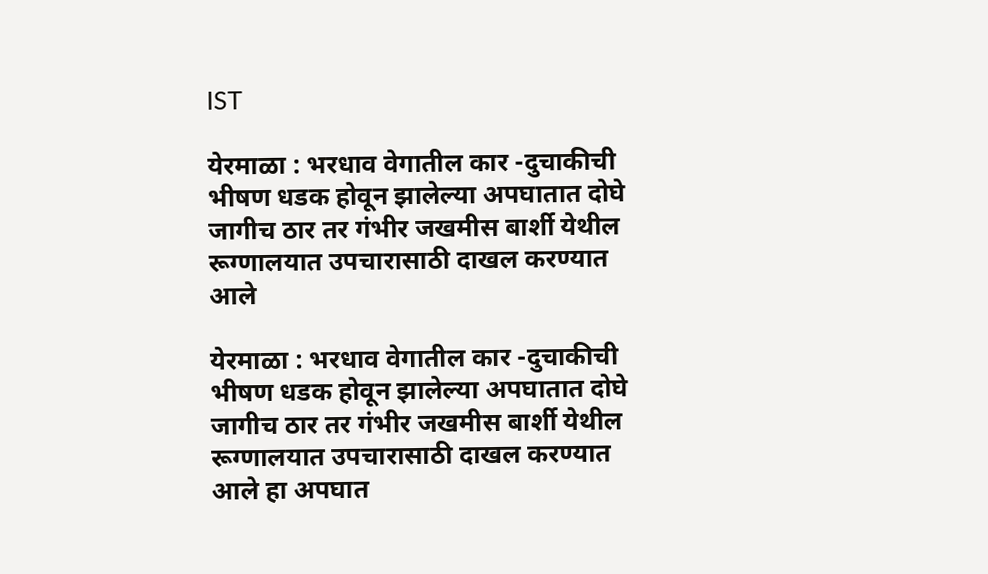IST

येरमाळा : भरधाव वेगातील कार -दुचाकीची भीषण धडक होवून झालेल्या अपघातात दोघे जागीच ठार तर गंभीर जखमीस बार्शी येथील रूग्णालयात उपचारासाठी दाखल करण्यात आले

येरमाळा : भरधाव वेगातील कार -दुचाकीची भीषण धडक होवून झालेल्या अपघातात दोघे जागीच ठार तर गंभीर जखमीस बार्शी येथील रूग्णालयात उपचारासाठी दाखल करण्यात आले हा अपघात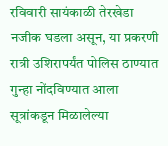रविवारी सायंकाळी तेरखेडा नजीक घडला असून, या प्रकरणी रात्री उशिरापर्यंत पोलिस ठाण्यात गुन्हा नोंदविण्यात आला सूत्रांकडून मिळालेल्या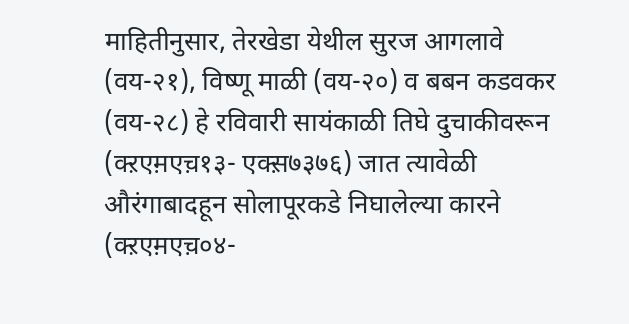माहितीनुसार, तेरखेडा येथील सुरज आगलावे (वय-२१), विष्णू माळी (वय-२०) व बबन कडवकर (वय-२८) हे रविवारी सायंकाळी तिघे दुचाकीवरून (क्ऱएम़एच़१३- एक्स़७३७६) जात त्यावेळी औरंगाबादहून सोलापूरकडे निघालेल्या कारने (क्ऱएम़एच़०४-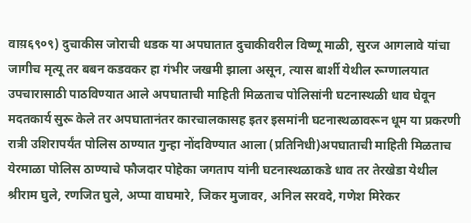वाय़६९०९) दुचाकीस जोराची धडक या अपघातात दुचाकीवरील विष्णू माळी, सुरज आगलावे यांचा जागीच मृत्यू तर बबन कडवकर हा गंभीर जखमी झाला असून, त्यास बार्शी येथील रूग्णालयात उपचारासाठी पाठविण्यात आले अपघाताची माहिती मिळताच पोलिसांनी घटनास्थळी धाव घेवून मदतकार्य सुरू केले तर अपघातानंतर कारचालकासह इतर इसमांनी घटनास्थळावरून धूम या प्रकरणी रात्री उशिरापर्यंत पोलिस ठाण्यात गुन्हा नोंदविण्यात आला (प्रतिनिधी)अपघाताची माहिती मिळताच येरमाळा पोलिस ठाण्याचे फौजदार पोहेका जगताप यांनी घटनास्थळाकडे धाव तर तेरखेडा येथील श्रीराम घुले, रणजित घुले, अप्पा वाघमारे, जिकर मुजावर, अनिल सरवदे, गणेश मिरेकर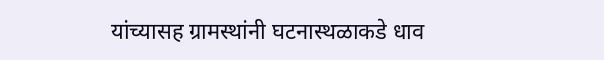यांच्यासह ग्रामस्थांनी घटनास्थळाकडे धाव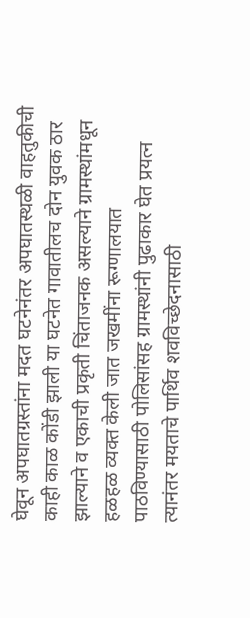घेवून अपघातग्रस्तांना मदत घटनेनंतर अपघातस्थळी वाहतुकीची काही काळ कोंडी झाली या घटनेत गावातीलच दोन युवक ठार झाल्याने व एकाची प्रकृती चिंताजनक असल्याने ग्रामस्थांमधून हळहळ व्यक्त केली जात जखमींना रूग्णालयात पाठविण्यासाठी पोलिसांसह ग्रामस्थांनी पुढाकार घेत प्रयत्न त्यानंतर मयताचे पार्थिव शवविच्छेदनासाठी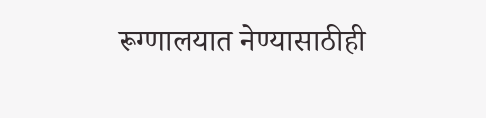रूग्णालयात नेण्यासाठीही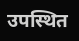उपस्थित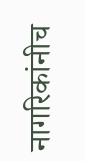नागरिकांनीच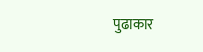पुढाकार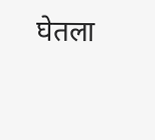घेतला